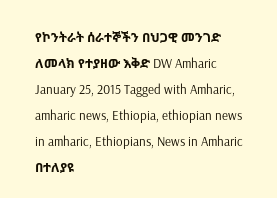የኮንትራት ሰራተኞችን በህጋዊ መንገድ ለመላክ የተያዘው እቅድ DW Amharic January 25, 2015 Tagged with Amharic, amharic news, Ethiopia, ethiopian news in amharic, Ethiopians, News in Amharic በተለያዩ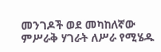መንገዶች ወደ መካከለኛው ምሥራቅ ሃገራት ለሥራ የሚሄዱ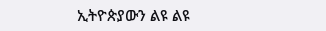ኢትዮጵያውን ልዩ ልዩ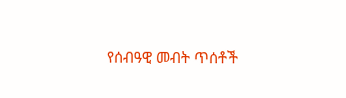የሰብዓዊ መብት ጥሰቶች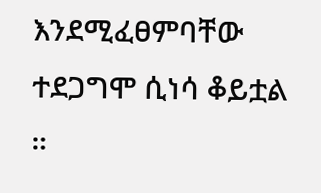እንደሚፈፀምባቸው ተደጋግሞ ሲነሳ ቆይቷል ።